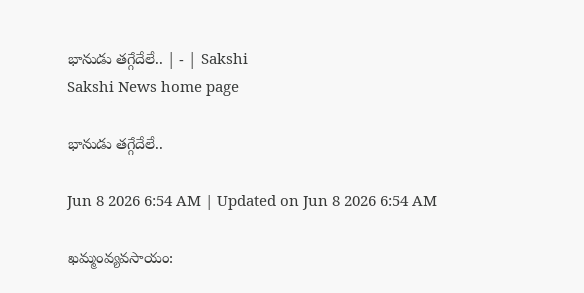భానుడు తగ్గేదేలే.. | - | Sakshi
Sakshi News home page

భానుడు తగ్గేదేలే..

Jun 8 2026 6:54 AM | Updated on Jun 8 2026 6:54 AM

ఖమ్మంవ్యవసాయం: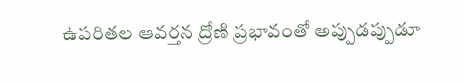ఉపరితల ఆవర్తన ద్రోణి ప్రభావంతో అప్పుడప్పుడూ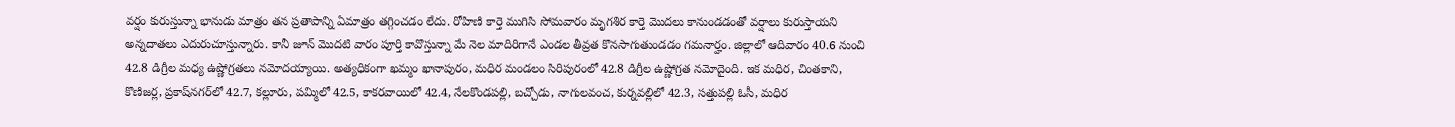వర్షం కురుస్తున్నా భానుడు మాత్రం తన ప్రతాపాన్ని ఏమాత్రం తగ్గించడం లేదు. రోహిణి కార్తె ముగిసి సోమవారం మృగశిర కార్తె మొదలు కానుండడంతో వర్షాలు కురుస్తాయని అన్నదాతలు ఎదురుచూస్తున్నారు. కానీ జూన్‌ మొదటి వారం పూర్తి కావొస్తున్నా మే నెల మాదిరిగానే ఎండల తీవ్రత కొనసాగుతుండడం గమనార్హం. జిల్లాలో ఆదివారం 40.6 నుంచి 42.8 డిగ్రీల మధ్య ఉష్ణోగ్రతలు నమోదయ్యాయి. అత్యధికంగా ఖమ్మం ఖానాపురం, మధిర మండలం సిరిపురంలో 42.8 డిగ్రీల ఉష్ణోగ్రత నమోదైంది. ఇక మధిర, చింతకాని, కొణిజర్ల, ప్రకాష్‌నగర్‌లో 42.7, కల్లూరు, పమ్మిలో 42.5, కాకరవాయిలో 42.4, నేలకొండపల్లి, బచ్చోడు, నాగులవంచ, కుర్నవల్లిలో 42.3, సత్తుపల్లి ఓసీ, మధిర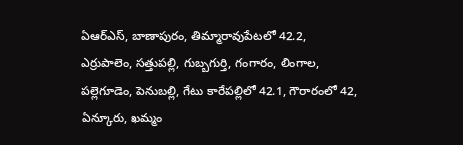ఏఆర్‌ఎస్‌, బాణాపురం, తిమ్మారావుపేటలో 42.2, ఎర్రుపాలెం, సత్తుపల్లి, గుబ్బగుర్తి, గంగారం, లింగాల, పల్లెగూడెం, పెనుబల్లి, గేటు కారేపల్లిలో 42.1, గౌరారంలో 42, ఏన్కూరు, ఖమ్మం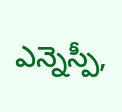ఎన్నెస్పీ,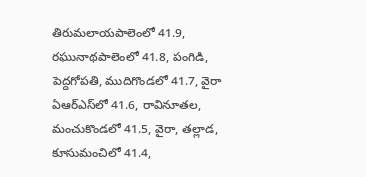తిరుమలాయపాలెంలో 41.9, రఘునాథపాలెంలో 41.8, పంగిడి, పెద్దగోపతి, ముదిగొండలో 41.7, వైరా ఏఆర్‌ఎస్‌లో 41.6, రావినూతల, మంచుకొండలో 41.5, వైరా, తల్లాడ, కూసుమంచిలో 41.4,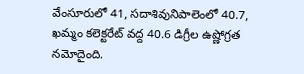వేంసూరులో 41, సదాశివునిపాలెంలో 40.7, ఖమ్మం కలెక్టరేట్‌ వద్ద 40.6 డిగ్రీల ఉష్ణోగ్రత నమోదైంది.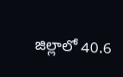జిల్లాలో 40.6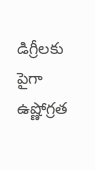డిగ్రీలకు పైగా ఉష్ణోగ్రత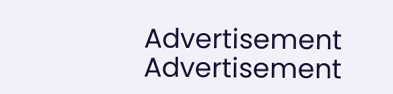Advertisement
Advertisement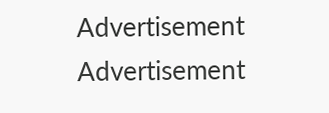Advertisement
Advertisement